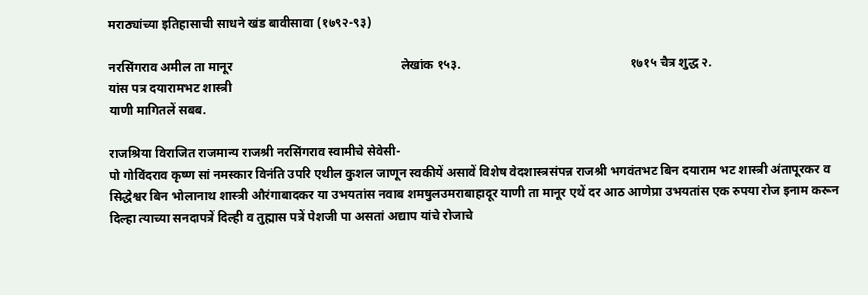मराठ्यांच्या इतिहासाची साधने खंड बावीसावा (१७९२-९३)

नरसिंगराव अमील ता मानूर                                                      लेखांक १५३.                                                      १७१५ चैत्र शुद्ध २.
यांस पत्र दयारामभट शास्त्री
याणी मागितलें सबब.

राजश्रिया विराजित राजमान्य राजश्री नरसिंगराव स्वामीचे सेवेसी-
पो गोविंदराव कृष्ण सां नमस्कार विनंति उपरि एथील कुशल जाणून स्वकीयें असावें विशेष वेदशास्त्रसंपन्न राजश्री भगवंतभट बिन दयाराम भट शास्त्री अंतापूरकर व सिद्धेश्वर बिन भोलानाथ शास्त्री औरंगाबादकर या उभयतांस नवाब शमषुलउमराबाहादूर याणी ता मानूर एथें दर आठ आणेप्रा उभयतांस एक रुपया रोज इनाम करून दिल्हा त्याच्या सनदापत्रें दिल्ही व तुह्मास पत्रें पेशजी पा असतां अद्याप यांचे रोजाचे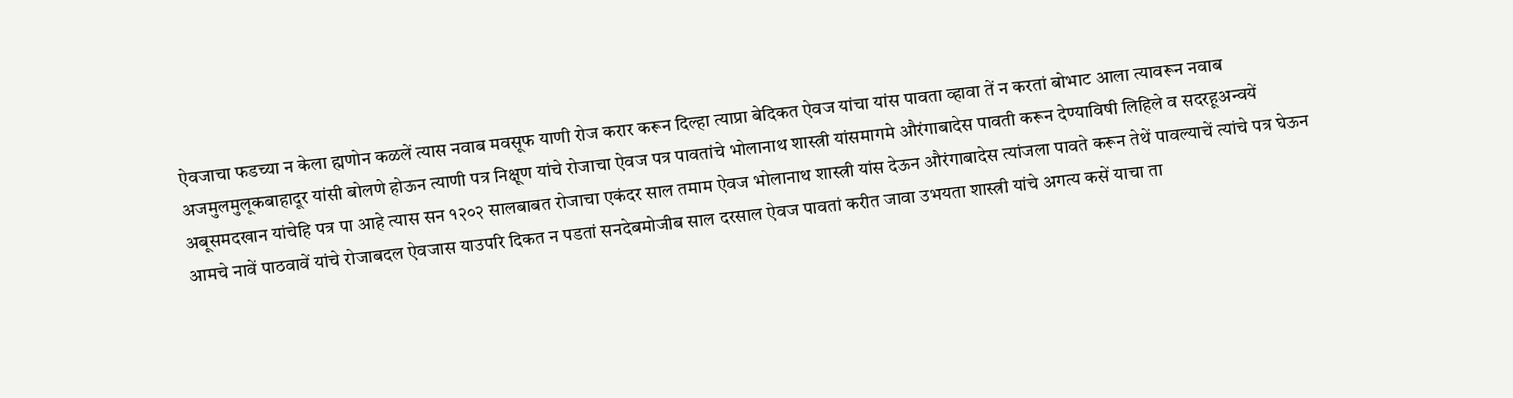ऐवजाचा फडच्या न केला ह्मणोन कळलें त्यास नवाब मवसूफ याणी रोज करार करून दिल्हा त्याप्रा बेदिकत ऐवज यांचा यांस पावता व्हावा तें न करतां बोभाट आला त्यावरून नवाब अजमुलमुलूकबाहादूर यांसी बोलणे होऊन त्याणी पत्र निक्षूण यांचे रोजाचा ऐवज पत्र पावतांचे भोलानाथ शास्त्री यांसमागमे औरंगाबादेस पावती करून देण्याविषी लिहिले व सदरहूअन्वयें अबूसमदखान यांचेहि पत्र पा आहे त्यास सन १२०२ सालबाबत रोजाचा एकंदर साल तमाम ऐवज भोलानाथ शास्त्री यांस देऊन औरंगाबादेस त्यांजला पावते करून तेथें पावल्याचें त्यांचे पत्र घेऊन आमचे नावें पाठवावें यांचे रोजाबदल ऐवजास याउपरि दिकत न पडतां सनदेबमोजीब साल दरसाल ऐवज पावतां करीत जावा उभयता शास्त्री यांचे अगत्य कसें याचा ता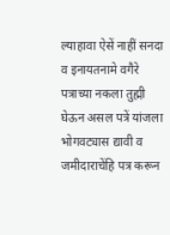ल्याहावा ऐसें नाहीं सनदा व इनायतनामे वगैरे पत्राच्या नकला तुह्मी घेऊन असल पत्रें यांजला भोगवट्यास द्यावी व जमीदाराचेंहि पत्र करून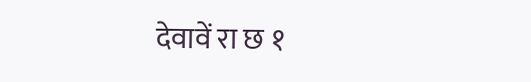देवावें रा छ १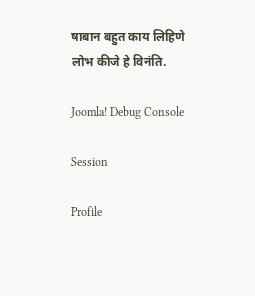षाबान बहुत काय लिहिणे लोभ कीजे हे विनंति.

Joomla! Debug Console

Session

Profile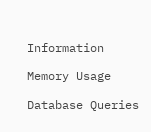Information

Memory Usage

Database Queries